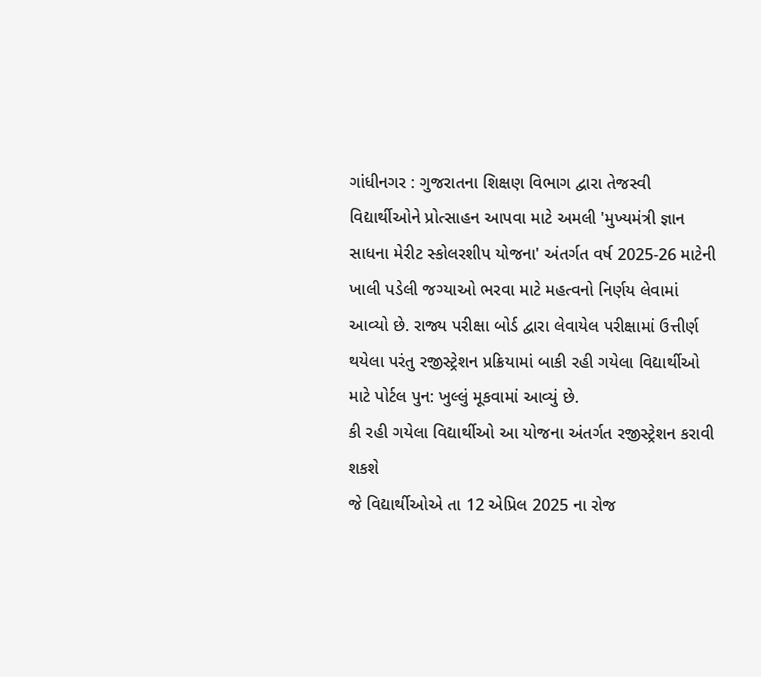ગાંધીનગર : ગુજરાતના શિક્ષણ વિભાગ દ્વારા તેજસ્વી વિદ્યાર્થીઓને પ્રોત્સાહન આપવા માટે અમલી 'મુખ્યમંત્રી જ્ઞાન સાધના મેરીટ સ્કોલરશીપ યોજના' અંતર્ગત વર્ષ 2025-26 માટેની ખાલી પડેલી જગ્યાઓ ભરવા માટે મહત્વનો નિર્ણય લેવામાં આવ્યો છે. રાજ્ય પરીક્ષા બોર્ડ દ્વારા લેવાયેલ પરીક્ષામાં ઉત્તીર્ણ થયેલા પરંતુ રજીસ્ટ્રેશન પ્રક્રિયામાં બાકી રહી ગયેલા વિદ્યાર્થીઓ માટે પોર્ટલ પુન: ખુલ્લું મૂકવામાં આવ્યું છે.
કી રહી ગયેલા વિદ્યાર્થીઓ આ યોજના અંતર્ગત રજીસ્ટ્રેશન કરાવી શકશે
જે વિદ્યાર્થીઓએ તા 12 એપ્રિલ 2025 ના રોજ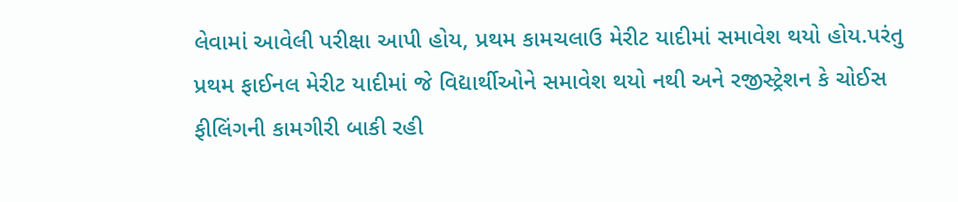લેવામાં આવેલી પરીક્ષા આપી હોય, પ્રથમ કામચલાઉ મેરીટ યાદીમાં સમાવેશ થયો હોય.પરંતુ પ્રથમ ફાઈનલ મેરીટ યાદીમાં જે વિદ્યાર્થીઓને સમાવેશ થયો નથી અને રજીસ્ટ્રેશન કે ચોઈસ ફીલિંગની કામગીરી બાકી રહી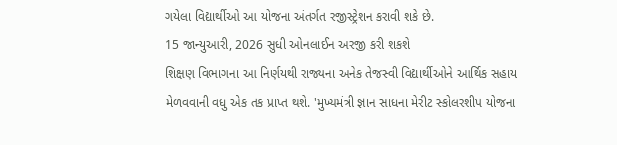ગયેલા વિદ્યાર્થીઓ આ યોજના અંતર્ગત રજીસ્ટ્રેશન કરાવી શકે છે.
15 જાન્યુઆરી, 2026 સુધી ઓનલાઈન અરજી કરી શકશે
શિક્ષણ વિભાગના આ નિર્ણયથી રાજ્યના અનેક તેજસ્વી વિદ્યાર્થીઓને આર્થિક સહાય મેળવવાની વધુ એક તક પ્રાપ્ત થશે. 'મુખ્યમંત્રી જ્ઞાન સાધના મેરીટ સ્કોલરશીપ યોજના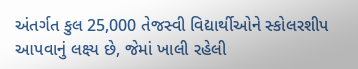અંતર્ગત કુલ 25,000 તેજસ્વી વિદ્યાર્થીઓને સ્કોલરશીપ આપવાનું લક્ષ્ય છે, જેમાં ખાલી રહેલી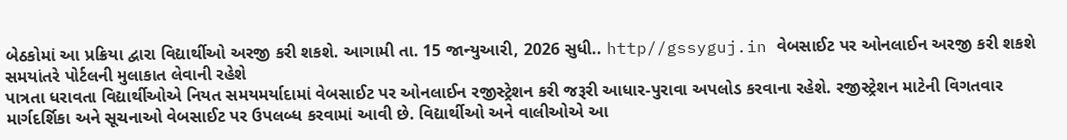બેઠકોમાં આ પ્રક્રિયા દ્વારા વિદ્યાર્થીઓ અરજી કરી શકશે. આગામી તા. 15 જાન્યુઆરી, 2026 સુધી.. http//gssyguj.in વેબસાઈટ પર ઓનલાઈન અરજી કરી શકશે
સમયાંતરે પોર્ટલની મુલાકાત લેવાની રહેશે
પાત્રતા ધરાવતા વિદ્યાર્થીઓએ નિયત સમયમર્યાદામાં વેબસાઈટ પર ઓનલાઈન રજીસ્ટ્રેશન કરી જરૂરી આધાર-પુરાવા અપલોડ કરવાના રહેશે. રજીસ્ટ્રેશન માટેની વિગતવાર માર્ગદર્શિકા અને સૂચનાઓ વેબસાઈટ પર ઉપલબ્ધ કરવામાં આવી છે. વિદ્યાર્થીઓ અને વાલીઓએ આ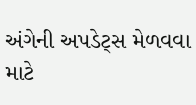અંગેની અપડેટ્સ મેળવવા માટે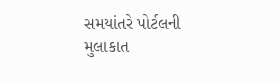સમયાંતરે પોર્ટલની મુલાકાત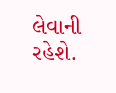લેવાની રહેશે.